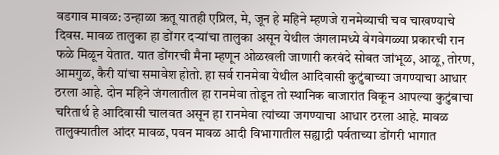वडगाव मावळ: उन्हाळा ऋतू यातही एप्रिल, मे, जून हे महिने म्हणजे रानमेव्याची चव चाखण्याचे दिवस. मावळ तालुका हा डोंगर दऱ्यांचा तालुका असून येथील जंगलामध्ये वेगवेगळ्या प्रकारची रान फळे मिळून येतात. यात डोंगरची मैना म्हणून ओळखली जाणारी करवंदे सोबत जांभूळ, आळू, तोरण, आमगुळ, कैरी यांचा समावेश होतो. हा सर्व रानमेवा येथील आदिवासी कुटुंबाच्या जगण्याचा आधार ठरला आहे. दोन महिने जंगलातील हा रानमेवा तोडून तो स्थानिक बाजारांत विकून आपल्या कुटुंबाचा चरितार्थ हे आदिवासी चालवत असून हा रानमेवा त्यांच्या जगण्याचा आधार ठरला आहे. मावळ तालुक्यातील आंदर मावळ, पवन मावळ आदी विभागातील सह्याद्री पर्वताच्या डोंगरी भागात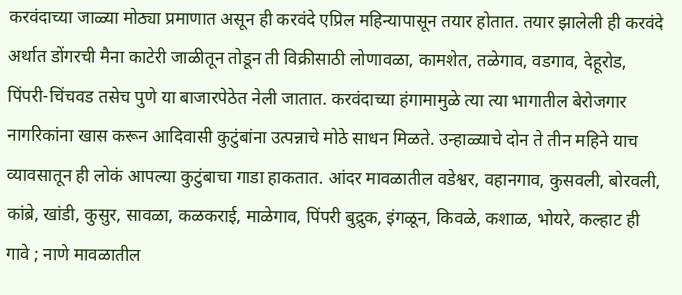करवंदाच्या जाळ्या मोठ्या प्रमाणात असून ही करवंदे एप्रिल महिन्यापासून तयार होतात. तयार झालेली ही करवंदे अर्थात डोंगरची मैना काटेरी जाळीतून तोडून ती विक्रीसाठी लोणावळा, कामशेत, तळेगाव, वडगाव, देहूरोड, पिंपरी-चिंचवड तसेच पुणे या बाजारपेठेत नेली जातात. करवंदाच्या हंगामामुळे त्या त्या भागातील बेरोजगार नागरिकांना खास करून आदिवासी कुटुंबांना उत्पन्नाचे मोठे साधन मिळते. उन्हाळ्याचे दोन ते तीन महिने याच व्यावसातून ही लोकं आपल्या कुटुंबाचा गाडा हाकतात. आंदर मावळातील वडेश्वर, वहानगाव, कुसवली, बोरवली, कांब्रे, खांडी, कुसुर, सावळा, कळकराई, माळेगाव, पिंपरी बुद्रुक, इंगळून, किवळे, कशाळ, भोयरे, कल्हाट ही गावे ; नाणे मावळातील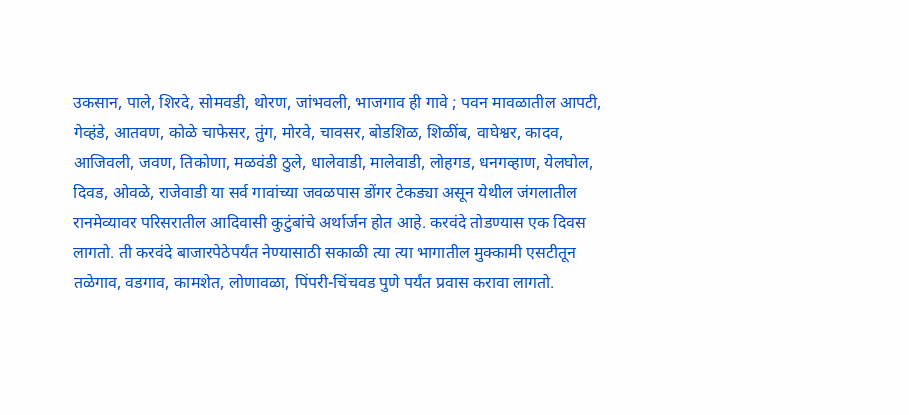उकसान, पाले, शिरदे, सोमवडी, थोरण, जांभवली, भाजगाव ही गावे ; पवन मावळातील आपटी, गेव्हंडे, आतवण, कोळे चाफेसर, तुंग, मोरवे, चावसर, बोडशिळ, शिळींब, वाघेश्वर, कादव, आजिवली, जवण, तिकोणा, मळवंडी ठुले, धालेवाडी, मालेवाडी, लोहगड, धनगव्हाण, येलघोल, दिवड, ओवळे, राजेवाडी या सर्व गावांच्या जवळपास डोंगर टेकड्या असून येथील जंगलातील रानमेव्यावर परिसरातील आदिवासी कुटुंबांचे अर्थार्जन होत आहे. करवंदे तोडण्यास एक दिवस लागतो. ती करवंदे बाजारपेठेपर्यंत नेण्यासाठी सकाळी त्या त्या भागातील मुक्कामी एसटीतून तळेगाव, वडगाव, कामशेत, लोणावळा, पिंपरी-चिंचवड पुणे पर्यंत प्रवास करावा लागतो.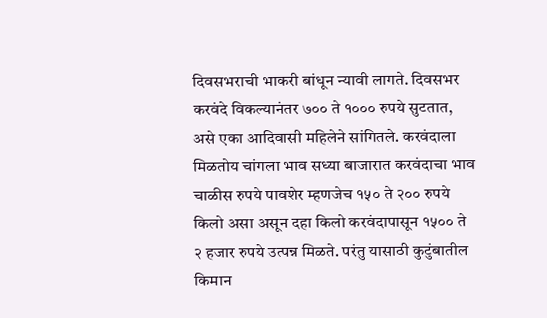दिवसभराची भाकरी बांधून न्यावी लागते. दिवसभर करवंदे विकल्यानंतर ७०० ते १००० रुपये सुटतात, असे एका आदिवासी महिलेने सांगितले. करवंदाला मिळतोय चांगला भाव सध्या बाजारात करवंदाचा भाव चाळीस रुपये पावशेर म्हणजेच १५० ते २०० रुपये किलो असा असून दहा किलो करवंदापासून १५०० ते २ हजार रुपये उत्पन्न मिळते. परंतु यासाठी कुटुंबातील किमान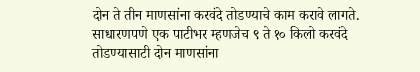दोन ते तीन माणसांना करवंदे तोडण्याचे काम करावे लागते. साधारणपणे एक पाटीभर म्हणजेच ९ ते १० किलो करवंदे तोडण्यासाटी दोन माणसांना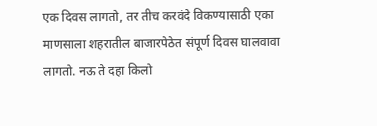एक दिवस लागतो, तर तीच करवंदे विकण्यासाठी एका माणसाला शहरातील बाजारपेठेत संपूर्ण दिवस घालवावा लागतो. नऊ ते दहा किलो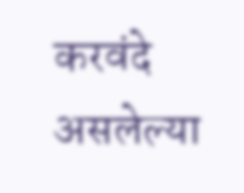करवंदे असलेल्या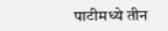पाटीमध्ये तीन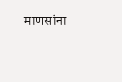माणसांना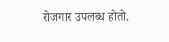रोजगार उपलब्ध होतो.